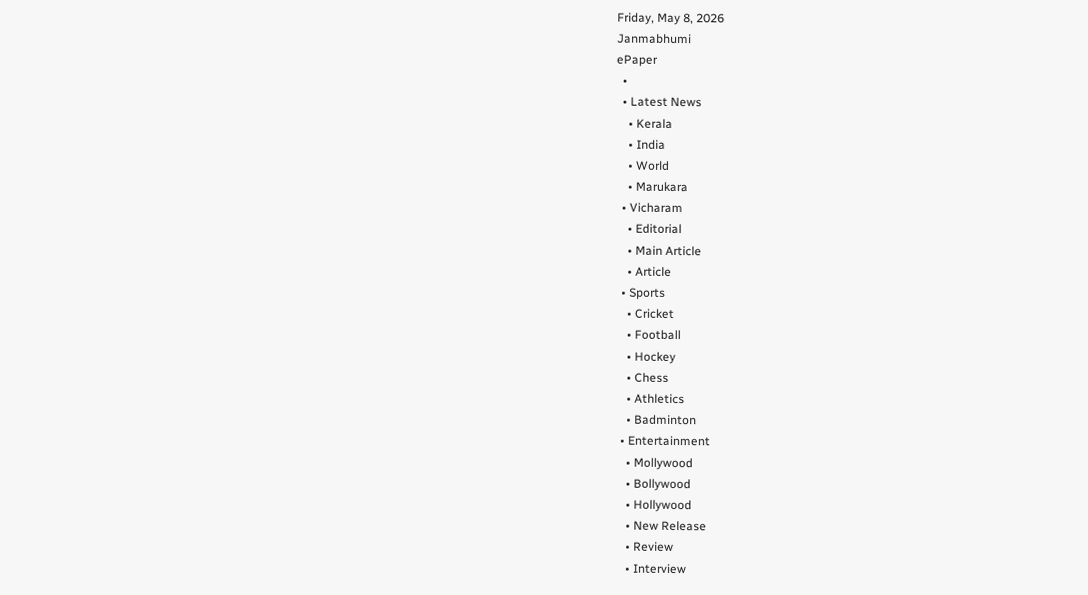Friday, May 8, 2026
Janmabhumi
ePaper
  •
  • Latest News
    • Kerala
    • India
    • World
    • Marukara
  • Vicharam
    • Editorial
    • Main Article
    • Article
  • Sports
    • Cricket
    • Football
    • Hockey
    • Chess
    • Athletics
    • Badminton
  • Entertainment
    • Mollywood
    • Bollywood
    • Hollywood
    • New Release
    • Review
    • Interview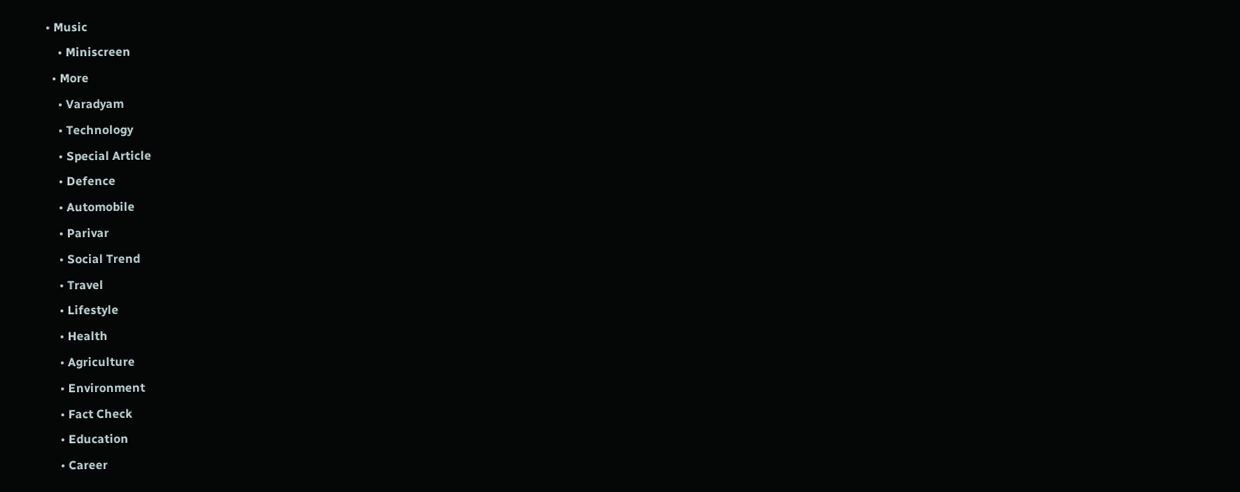• Music
    • Miniscreen
  • More
    • Varadyam
    • Technology
    • Special Article
    • Defence
    • Automobile
    • Parivar
    • Social Trend
    • Travel
    • Lifestyle
    • Health
    • Agriculture
    • Environment
    • Fact Check
    • Education
    • Career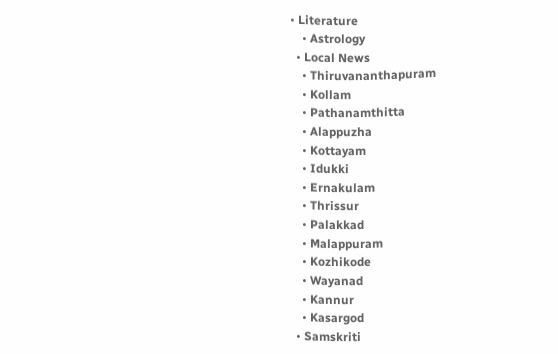• Literature
    • Astrology
  • Local News
    • Thiruvananthapuram
    • Kollam
    • Pathanamthitta
    • Alappuzha
    • Kottayam
    • Idukki
    • Ernakulam
    • Thrissur
    • Palakkad
    • Malappuram
    • Kozhikode
    • Wayanad
    • Kannur
    • Kasargod
  • Samskriti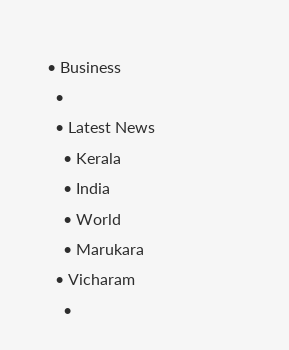• Business
  •
  • Latest News
    • Kerala
    • India
    • World
    • Marukara
  • Vicharam
    •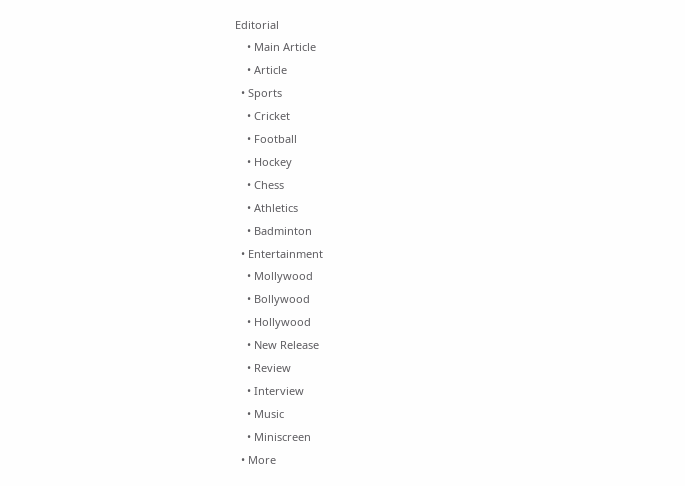Editorial
    • Main Article
    • Article
  • Sports
    • Cricket
    • Football
    • Hockey
    • Chess
    • Athletics
    • Badminton
  • Entertainment
    • Mollywood
    • Bollywood
    • Hollywood
    • New Release
    • Review
    • Interview
    • Music
    • Miniscreen
  • More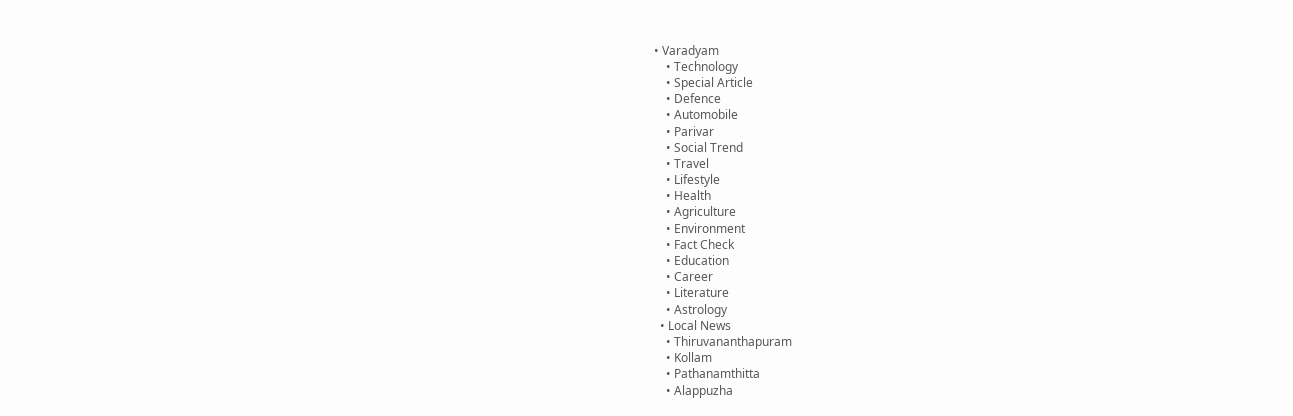• Varadyam
    • Technology
    • Special Article
    • Defence
    • Automobile
    • Parivar
    • Social Trend
    • Travel
    • Lifestyle
    • Health
    • Agriculture
    • Environment
    • Fact Check
    • Education
    • Career
    • Literature
    • Astrology
  • Local News
    • Thiruvananthapuram
    • Kollam
    • Pathanamthitta
    • Alappuzha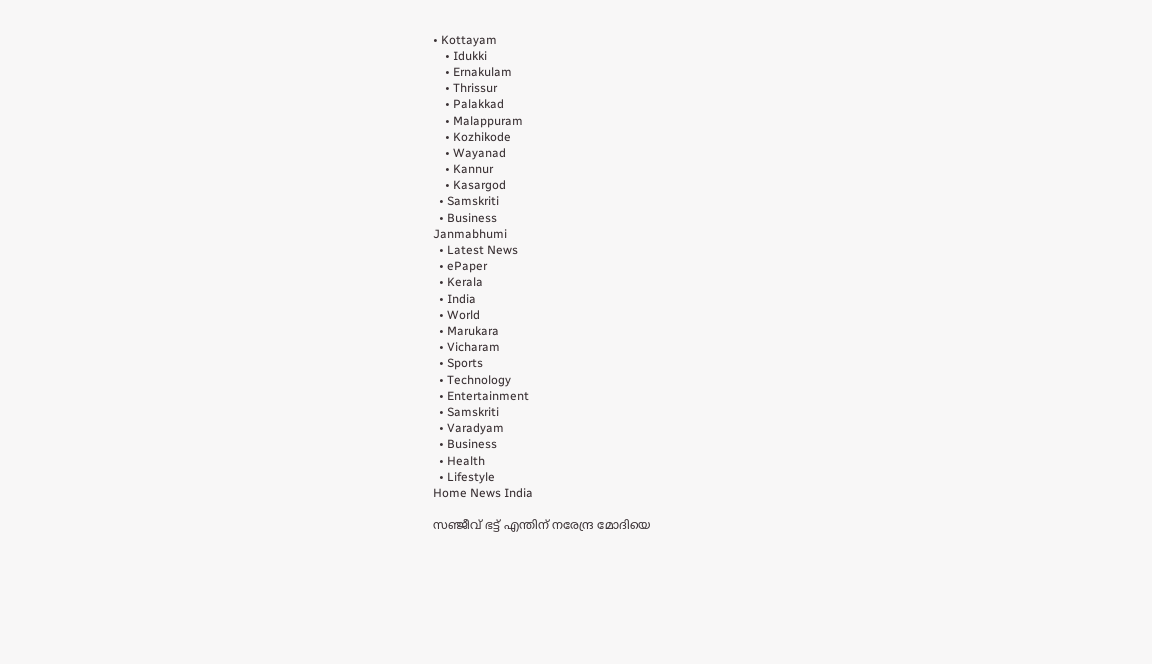• Kottayam
    • Idukki
    • Ernakulam
    • Thrissur
    • Palakkad
    • Malappuram
    • Kozhikode
    • Wayanad
    • Kannur
    • Kasargod
  • Samskriti
  • Business
Janmabhumi
  • Latest News
  • ePaper
  • Kerala
  • India
  • World
  • Marukara
  • Vicharam
  • Sports
  • Technology
  • Entertainment
  • Samskriti
  • Varadyam
  • Business
  • Health
  • Lifestyle
Home News India

സഞ്ജീവ് ഭട്ട് എന്തിന് നരേന്ദ്ര മോദിയെ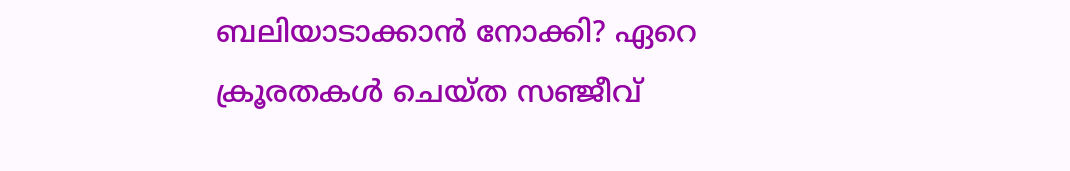ബലിയാടാക്കാന്‍ നോക്കി? ഏറെ ക്രൂരതകള്‍ ചെയ്ത സ‍ഞ്ജീവ്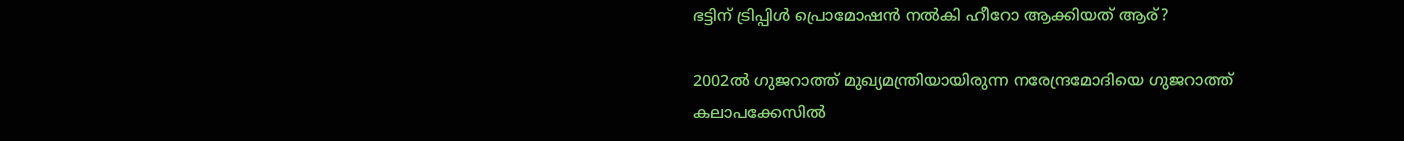ഭട്ടിന് ട്രിപ്പിള്‍ പ്രൊമോഷന്‍ നല്‍കി ഹീറോ ആക്കിയത് ആര്?

2002ല്‍ ഗുജറാത്ത് മുഖ്യമന്ത്രിയായിരുന്ന നരേന്ദ്രമോദിയെ ഗുജറാത്ത് കലാപക്കേസില്‍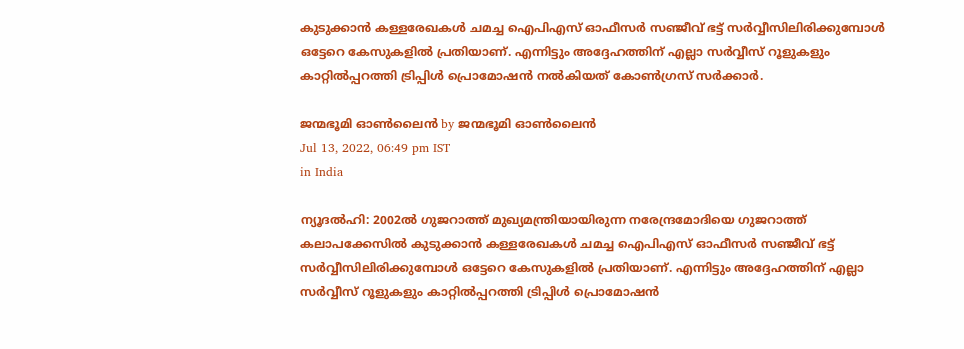കുടുക്കാന്‍ കള്ളരേഖകള്‍ ചമച്ച ഐപിഎസ് ഓഫീസര്‍ സഞ്ജീവ് ഭട്ട് സര്‍വ്വീസിലിരിക്കുമ്പോള്‍ ഒട്ടേറെ കേസുകളില്‍ പ്രതിയാണ്. എന്നിട്ടും അദ്ദേഹത്തിന് എല്ലാ സര്‍വ്വീസ് റൂളുകളും കാറ്റില്‍പ്പറത്തി ട്രിപ്പിള്‍ പ്രൊമോഷന്‍ നല്‍കിയത് കോണ്‍ഗ്രസ് സര്‍ക്കാര്‍.

ജന്മഭൂമി ഓണ്‍ലൈന്‍ by ജന്മഭൂമി ഓണ്‍ലൈന്‍
Jul 13, 2022, 06:49 pm IST
in India

ന്യൂദല്‍ഹി: 2002ല്‍ ഗുജറാത്ത് മുഖ്യമന്ത്രിയായിരുന്ന നരേന്ദ്രമോദിയെ ഗുജറാത്ത് കലാപക്കേസില്‍ കുടുക്കാന്‍ കള്ളരേഖകള്‍ ചമച്ച ഐപിഎസ് ഓഫീസര്‍ സഞ്ജീവ് ഭട്ട് സര്‍വ്വീസിലിരിക്കുമ്പോള്‍ ഒട്ടേറെ കേസുകളില്‍ പ്രതിയാണ്. എന്നിട്ടും അദ്ദേഹത്തിന് എല്ലാ സര്‍വ്വീസ് റൂളുകളും കാറ്റില്‍പ്പറത്തി ട്രിപ്പിള്‍ പ്രൊമോഷന്‍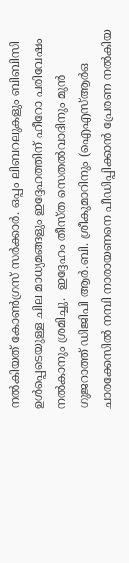നല്‍കിയത് കോണ്‍ഗ്രസ് സര്‍ക്കാര്‍. ഒപ്പം ലിബറലുകളും ബിബിസി ഉള്‍പ്പെടെയുള്ള ചില മാധ്യമങ്ങളും ഇദ്ദേഹത്തിന് ഹീറോ പരിവേഷം നല്‍കാനും ശ്രമിച്ചു.  ഇദ്ദേഹം തീസ്ത സെതല്‍വാദിനും മുന്‍ ഗുജറാത്ത് ഡിജിപി ആര്‍.ബി. ശ്രീകുമാറിനും (ഐഎസ്ആര്‍ഒ ചാരക്കേസില്‍ നമ്പി നാരായണനെ പീഡിപ്പിക്കാന്‍ പ്രേരണ നല്‍കിയ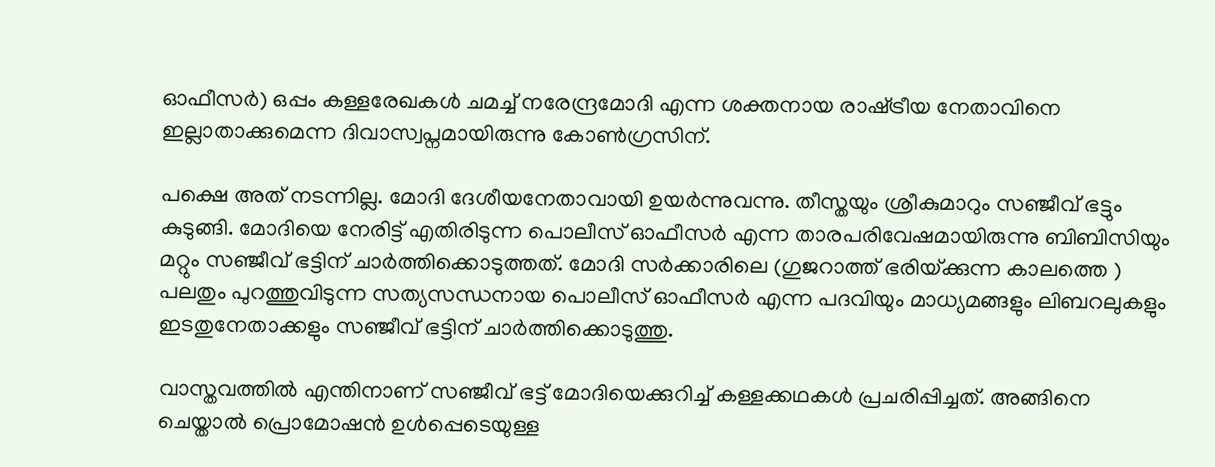ഓഫീസര്‍) ഒപ്പം കള്ളരേഖകള്‍ ചമച്ച് നരേന്ദ്രമോദി എന്ന ശക്തനായ രാഷ്‌ട്രീയ നേതാവിനെ ഇല്ലാതാക്കുമെന്ന ദിവാസ്വപ്നമായിരുന്നു കോണ്‍ഗ്രസിന്.

പക്ഷെ അത് നടന്നില്ല. മോദി ദേശീയനേതാവായി ഉയര്‍ന്നുവന്നു. തീസ്തയും ശ്രീകുമാറും സഞ്ജീവ് ഭട്ടും കുടുങ്ങി. മോദിയെ നേരിട്ട് എതിരിടുന്ന പൊലീസ് ഓഫീസര്‍ എന്ന താരപരിവേഷമായിരുന്നു ബിബിസിയും മറ്റും സഞ്ജീവ് ഭട്ടിന് ചാര്‍ത്തിക്കൊടുത്തത്. മോദി സര്‍ക്കാരിലെ (ഗുജറാത്ത് ഭരിയ്‌ക്കുന്ന കാലത്തെ ) പലതും പുറത്തുവിടുന്ന സത്യസന്ധനായ പൊലീസ് ഓഫീസര്‍ എന്ന പദവിയും മാധ്യമങ്ങളും ലിബറലുകളും ഇടതുനേതാക്കളും സഞ്ജീവ് ഭട്ടിന് ചാര്‍ത്തിക്കൊടുത്തു.

വാസ്തവത്തില്‍ എന്തിനാണ് സഞ്ജീവ് ഭട്ട് മോദിയെക്കുറിച്ച് കള്ളക്കഥകള്‍ പ്രചരിപ്പിച്ചത്. അങ്ങിനെ ചെയ്താല്‍ പ്രൊമോഷന്‍ ഉള്‍പ്പെടെയുള്ള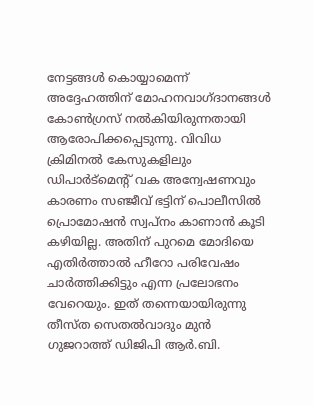നേട്ടങ്ങള്‍ കൊയ്യാമെന്ന് അദ്ദേഹത്തിന് മോഹനവാഗ്ദാനങ്ങള്‍ കോണ്‍ഗ്രസ് നല്‍കിയിരുന്നതായി ആരോപിക്കപ്പെടുന്നു. വിവിധ ക്രിമിനല്‍ കേസുകളിലും ഡിപാര്‍ട്മെന്‍റ് വക അന്വേഷണവും കാരണം സഞ്ജീവ് ഭട്ടിന് പൊലീസില്‍ പ്രൊമോഷന്‍ സ്വപ്നം കാണാന്‍ കൂടി കഴിയില്ല. അതിന് പുറമെ മോദിയെ എതിര്‍ത്താല്‍ ഹീറോ പരിവേഷം ചാര്‍ത്തിക്കിട്ടും എന്ന പ്രലോഭനം വേറെയും. ഇത് തന്നെയായിരുന്നു തീസ്ത സെതല്‍വാദും മുന്‍ ഗുജറാത്ത് ഡിജിപി ആര്‍.ബി.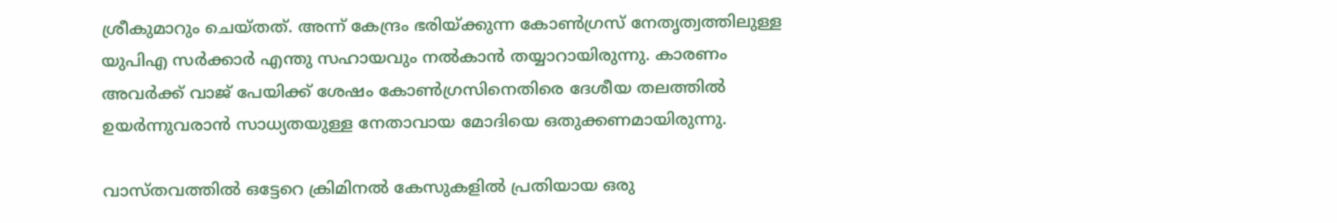ശ്രീകുമാറും ചെയ്തത്. അന്ന് കേന്ദ്രം ഭരിയ്‌ക്കുന്ന കോണ്‍ഗ്രസ് നേതൃത്വത്തിലുള്ള യുപിഎ സര്‍ക്കാര്‍ എന്തു സഹായവും നല്‍കാന്‍ തയ്യാറായിരുന്നു. കാരണം അവര്‍ക്ക് വാജ് പേയിക്ക് ശേഷം കോണ്‍ഗ്രസിനെതിരെ ദേശീയ തലത്തില്‍ ഉയര്‍ന്നുവരാന്‍ സാധ്യതയുള്ള നേതാവായ മോദിയെ ഒതുക്കണമായിരുന്നു.

വാസ്തവത്തില്‍ ഒട്ടേറെ ക്രിമിനല്‍ കേസുകളില്‍ പ്രതിയായ ഒരു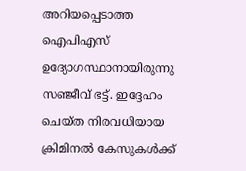അറിയപ്പെടാത്ത ഐപിഎസ് ഉദ്യോഗസ്ഥാനായിരുന്നു സഞ്ജീവ് ഭട്ട്. ഇദ്ദേഹം ചെയ്ത നിരവധിയായ ക്രിമിനല്‍ കേസുകള്‍ക്ക്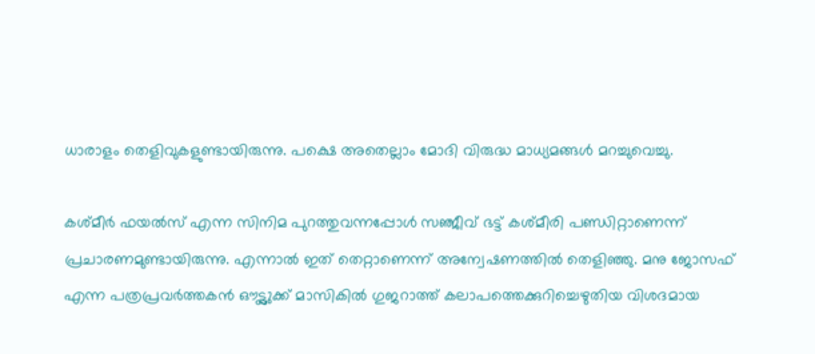ധാരാളം തെളിവുകളുണ്ടായിരുന്നു. പക്ഷെ അതെല്ലാം മോദി വിരുദ്ധ മാധ്യമങ്ങള്‍ മറച്ചുവെച്ചു.

കശ്മീര്‍ ഫയല്‍സ് എന്ന സിനിമ പുറത്തുവന്നപ്പോള്‍ സഞ്ജീവ് ഭട്ട് കശ്മീരി പണ്ഡിറ്റാണെന്ന് പ്രചാരണമുണ്ടായിരുന്നു. എന്നാല്‍ ഇത് തെറ്റാണെന്ന് അന്വേഷണത്തില്‍ തെളിഞ്ഞു. മനു ജോസഫ് എന്ന പത്രപ്രവര്‍ത്തകന്‍ ഔട്ട്ലുക്ക് മാസികില്‍ ഗുജറാത്ത് കലാപത്തെക്കുറിച്ചെഴുതിയ വിശദമായ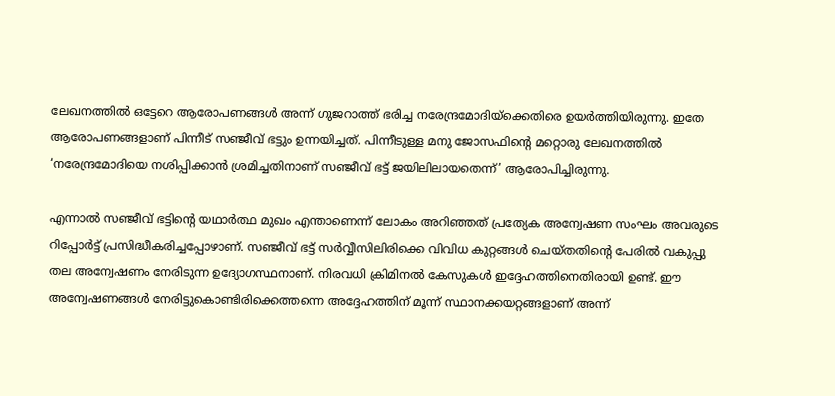ലേഖനത്തില്‍ ഒട്ടേറെ ആരോപണങ്ങള്‍ അന്ന് ഗുജറാത്ത് ഭരിച്ച നരേന്ദ്രമോദിയ്‌ക്കെതിരെ ഉയര്‍ത്തിയിരുന്നു. ഇതേ ആരോപണങ്ങളാണ് പിന്നീട് സഞ്ജീവ് ഭട്ടും ഉന്നയിച്ചത്. പിന്നീടുള്ള മനു ജോസഫിന്റെ മറ്റൊരു ലേഖനത്തില്‍ ‘നരേന്ദ്രമോദിയെ നശിപ്പിക്കാന്‍ ശ്രമിച്ചതിനാണ് സഞ്ജീവ് ഭട്ട് ജയിലിലായതെന്ന്’ ആരോപിച്ചിരുന്നു.

എന്നാല്‍ സഞ്ജീവ് ഭട്ടിന്റെ യഥാര്‍ത്ഥ മുഖം എന്താണെന്ന് ലോകം അറിഞ്ഞത് പ്രത്യേക അന്വേഷണ സംഘം അവരുടെ റിപ്പോര്‍ട്ട് പ്രസിദ്ധീകരിച്ചപ്പോഴാണ്. സഞ്ജീവ് ഭട്ട് സര്‍വ്വീസിലിരിക്കെ വിവിധ കുറ്റങ്ങള്‍ ചെയ്തതിന്റെ പേരില്‍ വകുപ്പു തല അന്വേഷണം നേരിടുന്ന ഉദ്യോഗസ്ഥനാണ്. നിരവധി ക്രിമിനല്‍ കേസുകള്‍ ഇദ്ദേഹത്തിനെതിരായി ഉണ്ട്. ഈ അന്വേഷണങ്ങള്‍ നേരിട്ടുകൊണ്ടിരിക്കെത്തന്നെ അദ്ദേഹത്തിന് മൂന്ന് സ്ഥാനക്കയറ്റങ്ങളാണ് അന്ന്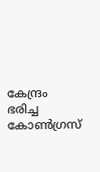കേന്ദ്രം ഭരിച്ച കോണ്‍ഗ്രസ്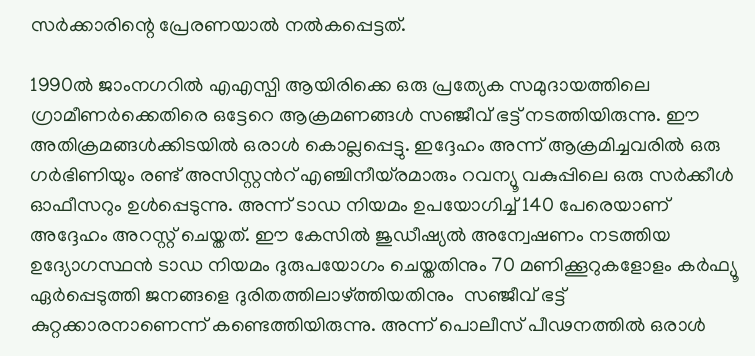സര്‍ക്കാരിന്റെ പ്രേരണയാല്‍ നല്‍കപ്പെട്ടത്.

1990ല്‍ ജാംനഗറില്‍ എഎസ്പി ആയിരിക്കെ ഒരു പ്രത്യേക സമുദായത്തിലെ ഗ്രാമീണര്‍ക്കെതിരെ ഒട്ടേറെ ആക്രമണങ്ങള്‍ സഞ്ജീവ് ഭട്ട് നടത്തിയിരുന്നു. ഈ അതിക്രമങ്ങള്‍ക്കിടയില്‍ ഒരാള്‍ കൊല്ലപ്പെട്ടു. ഇദ്ദേഹം അന്ന് ആക്രമിച്ചവരില്‍ ഒരു ഗര്‍ഭിണിയും രണ്ട് അസിസ്റ്റന്‍റ് എഞ്ചിനീയ്ര‍മാരും റവന്യൂ വകുപ്പിലെ ഒരു സര്‍ക്കീള്‍ ഓഫീസറും ഉള്‍പ്പെടുന്നു. അന്ന് ടാഡ നിയമം ഉപയോഗിച്ച് 140 പേരെയാണ് അദ്ദേഹം അറസ്റ്റ് ചെയ്തത്. ഈ കേസില്‍ ജുഡീഷ്യല്‍ അന്വേഷണം നടത്തിയ ഉദ്യോഗസ്ഥന്‍ ടാഡ നിയമം ദുരുപയോഗം ചെയ്തതിനും 70 മണിക്കൂറുകളോളം കര്‍ഫ്യൂ ഏര്‍പ്പെടുത്തി ജനങ്ങളെ ദുരിതത്തിലാഴ്‌ത്തിയതിനും  സഞ്ജീവ് ഭട്ട് കുറ്റക്കാരനാണെന്ന് കണ്ടെത്തിയിരുന്നു. അന്ന് പൊലീസ് പീഢനത്തില്‍ ഒരാള്‍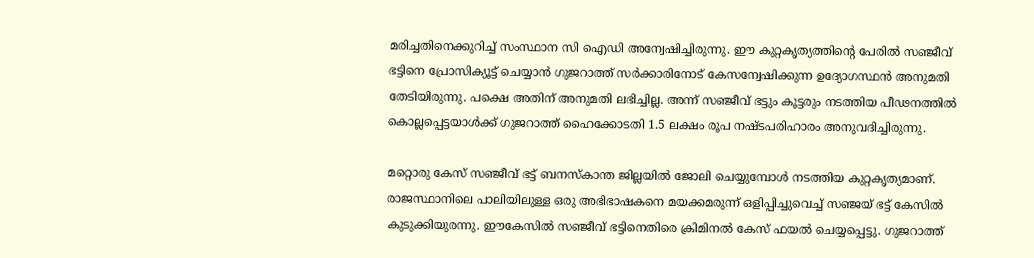മരിച്ചതിനെക്കുറിച്ച് സംസ്ഥാന സി ഐഡി അന്വേഷിച്ചിരുന്നു. ഈ കുറ്റകൃത്യത്തിന്റെ പേരില്‍ സഞ്ജീവ് ഭട്ടിനെ പ്രോസിക്യൂട്ട് ചെയ്യാന്‍ ഗുജറാത്ത് സര്‍ക്കാരിനോട് കേസന്വേഷിക്കുന്ന ഉദ്യോഗസ്ഥന്‍ അനുമതി തേടിയിരുന്നു. പക്ഷെ അതിന് അനുമതി ലഭിച്ചില്ല. അന്ന് സ‍ഞ്ജീവ് ഭട്ടും കൂട്ടരും നടത്തിയ പീഢനത്തില്‍ കൊല്ലപ്പെട്ടയാള്‍ക്ക് ഗുജറാത്ത് ഹൈക്കോടതി 1.5 ലക്ഷം രൂപ നഷ്ടപരിഹാരം അനുവദിച്ചിരുന്നു.

മറ്റൊരു കേസ് സഞ്ജീവ് ഭട്ട് ബനസ്കാന്ത ജില്ലയില്‍ ജോലി ചെയ്യുമ്പോള്‍ നടത്തിയ കുറ്റകൃത്യമാണ്. രാജസ്ഥാനിലെ പാലിയിലുള്ള ഒരു അഭിഭാഷകനെ മയക്കമരുന്ന് ഒളിപ്പിച്ചുവെച്ച് സഞ്ജയ് ഭട്ട് കേസില്‍ കുടുക്കിയുരന്നു. ഈകേസില്‍ സഞ്ജീവ് ഭട്ടിനെതിരെ ക്രിമിനല്‍ കേസ് ഫയല്‍ ചെയ്യപ്പെട്ടു. ഗുജറാത്ത്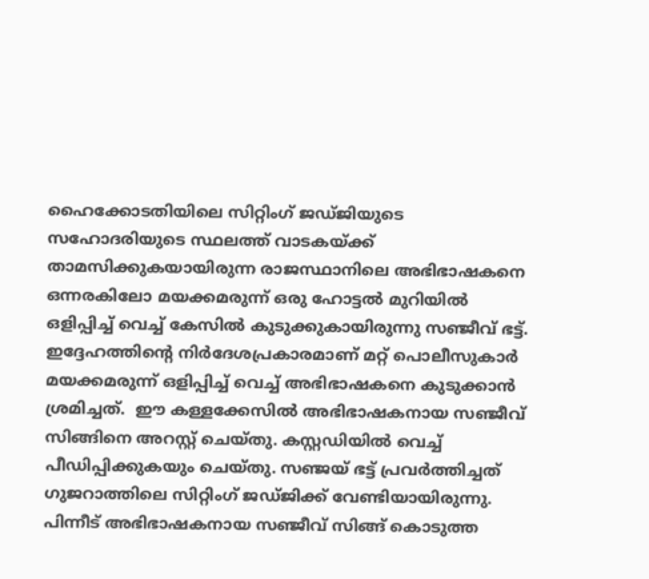ഹൈക്കോടതിയിലെ സിറ്റിംഗ് ജഡ്ജിയുടെ സഹോദരിയുടെ സ്ഥലത്ത് വാടകയ്‌ക്ക് താമസിക്കുകയായിരുന്ന രാജസ്ഥാനിലെ അഭിഭാഷകനെ ഒന്നരകിലോ മയക്കമരുന്ന് ഒരു ഹോട്ടല്‍ മുറിയില്‍ ഒളിപ്പിച്ച് വെച്ച് കേസില്‍ കുടുക്കുകായിരുന്നു സഞ്ജീവ് ഭട്ട്. ഇദ്ദേഹത്തിന്റെ നിര്‍ദേശപ്രകാരമാണ് മറ്റ് പൊലീസുകാര്‍ മയക്കമരുന്ന് ഒളിപ്പിച്ച് വെച്ച് അഭിഭാഷകനെ കുടുക്കാന്‍ ശ്രമിച്ചത്.  ഈ കള്ളക്കേസില്‍ അഭിഭാഷകനായ സ‍ഞ്ജീവ് സിങ്ങിനെ അറസ്റ്റ് ചെയ്തു. കസ്റ്റഡിയില്‍ വെച്ച് പീഡിപ്പിക്കുകയും ചെയ്തു. സഞ്ജയ് ഭട്ട് പ്രവര്‍ത്തിച്ചത് ഗുജറാത്തിലെ സിറ്റിംഗ് ജഡ്ജിക്ക് വേണ്ടിയായിരുന്നു. പിന്നീട് അഭിഭാഷകനായ സഞ്ജീവ് സിങ്ങ് കൊടുത്ത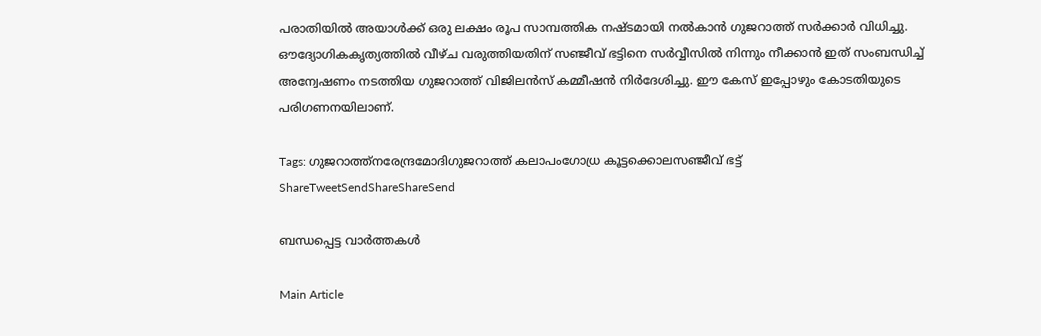പരാതിയില്‍ അയാള്‍ക്ക് ഒരു ലക്ഷം രൂപ സാമ്പത്തിക നഷ്ടമായി നല്‍കാന്‍ ഗുജറാത്ത് സര്‍ക്കാര്‍ വിധിച്ചു. ഔദ്യോഗികകൃത്യത്തില്‍ വീഴ്ച വരുത്തിയതിന് സഞ്ജീവ് ഭട്ടിനെ സര്‍വ്വീസില്‍ നിന്നും നീക്കാന്‍ ഇത് സംബന്ധിച്ച് അന്വേഷണം നടത്തിയ ഗുജറാത്ത് വിജിലന്‍സ് കമ്മീഷന്‍ നിര്‍ദേശിച്ചു. ഈ കേസ് ഇപ്പോഴും കോടതിയുടെ പരിഗണനയിലാണ്.

Tags: ഗുജറാത്ത്നരേന്ദ്രമോദിഗുജറാത്ത് കലാപംഗോധ്ര കൂട്ടക്കൊലസഞ്ജീവ് ഭട്ട്
ShareTweetSendShareShareSend

ബന്ധപ്പെട്ട വാര്‍ത്തകള്‍

Main Article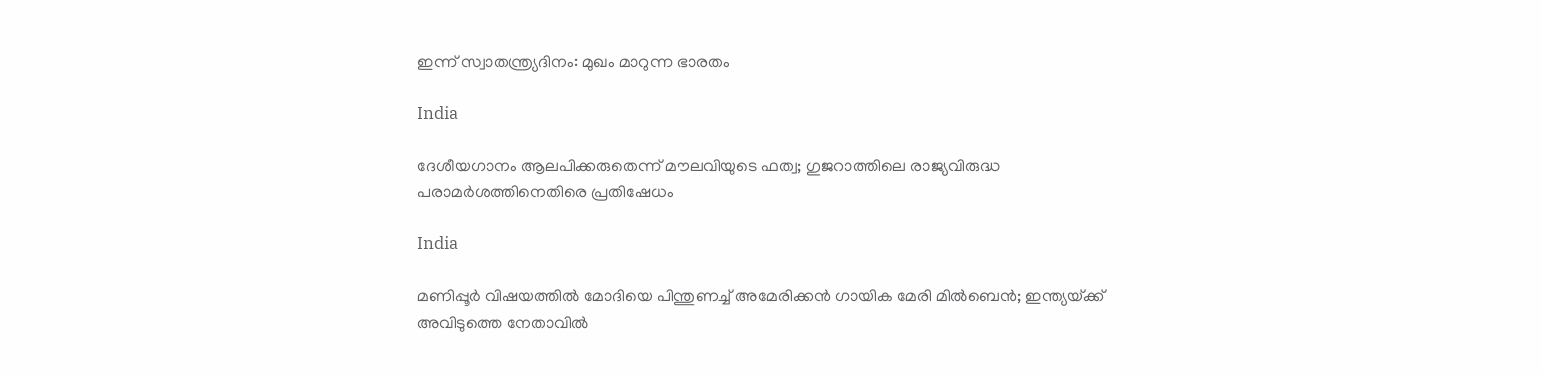ഇന്ന് സ്വാതന്ത്ര്യദിനം: മുഖം മാറുന്ന ഭാരതം

India

ദേശീയഗാനം ആലപിക്കരുതെന്ന് മൗലവിയുടെ ഫത്വ; ഗുജറാത്തിലെ രാജ്യവിരുദ്ധ പരാമര്‍ശത്തിനെതിരെ പ്രതിഷേധം

India

മണിപ്പൂര്‍ വിഷയത്തില്‍ മോദിയെ പിന്തുണച്ച് അമേരിക്കന്‍ ഗായിക മേരി മില്‍ബെന്‍; ഇന്ത്യയ്‌ക്ക് അവിടുത്തെ നേതാവില്‍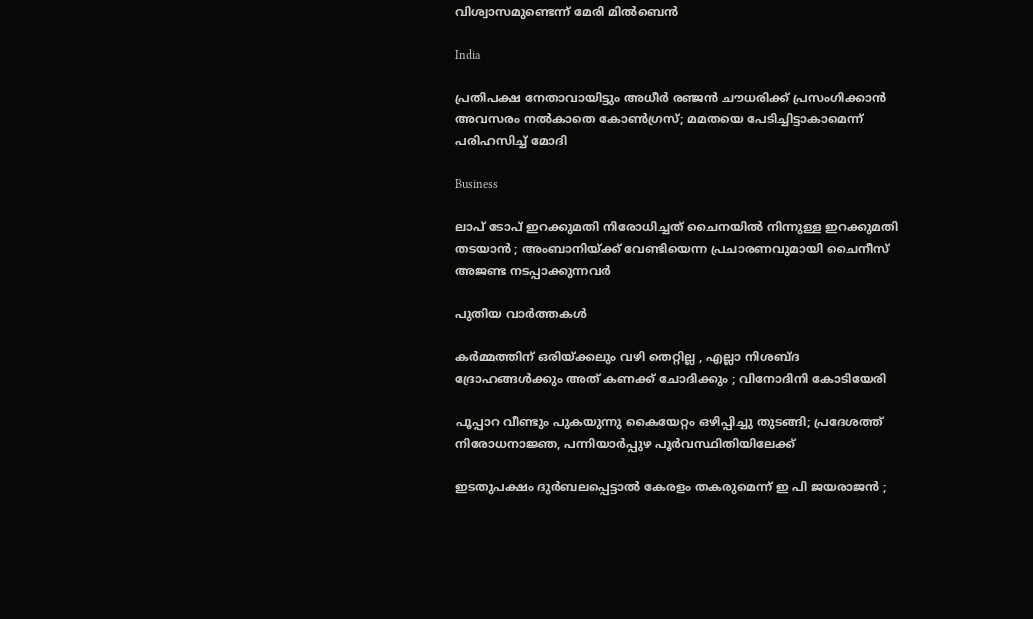വിശ്വാസമുണ്ടെന്ന് മേരി മില്‍ബെന്‍

India

പ്രതിപക്ഷ നേതാവായിട്ടും അധീർ രഞ്ജൻ ചൗധരിക്ക് പ്രസംഗിക്കാന്‍ അവസരം നല്‍കാതെ കോണ്‍ഗ്രസ്; മമതയെ പേടിച്ചിട്ടാകാമെന്ന് പരിഹസിച്ച് മോദി

Business

ലാപ് ടോപ് ഇറക്കുമതി നിരോധിച്ചത് ചൈനയില്‍ നിന്നുള്ള ഇറക്കുമതി തടയാന്‍ ; അംബാനിയ്‌ക്ക് വേണ്ടിയെന്ന പ്രചാരണവുമായി ചൈനീസ് അജണ്ട നടപ്പാക്കുന്നവര്‍

പുതിയ വാര്‍ത്തകള്‍

കർമ്മത്തിന് ഒരിയ്‌ക്കലും വഴി തെറ്റില്ല , എല്ലാ നിശബ്ദ ദ്രോഹങ്ങൾക്കും അത് കണക്ക് ചോദിക്കും ; വിനോദിനി കോടിയേരി

പൂപ്പാറ വീണ്ടും പുകയുന്നു കൈയേറ്റം ഒഴിപ്പിച്ചു തുടങ്ങി; പ്രദേശത്ത് നിരോധനാജ്ഞ, പന്നിയാര്‍പ്പുഴ പൂര്‍വസ്ഥിതിയിലേക്ക്

ഇടതുപക്ഷം ദുർബലപ്പെട്ടാൽ കേരളം തകരുമെന്ന് ഇ പി ജയരാജൻ ;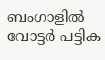ബംഗാളിൽ വോട്ടർ പട്ടിക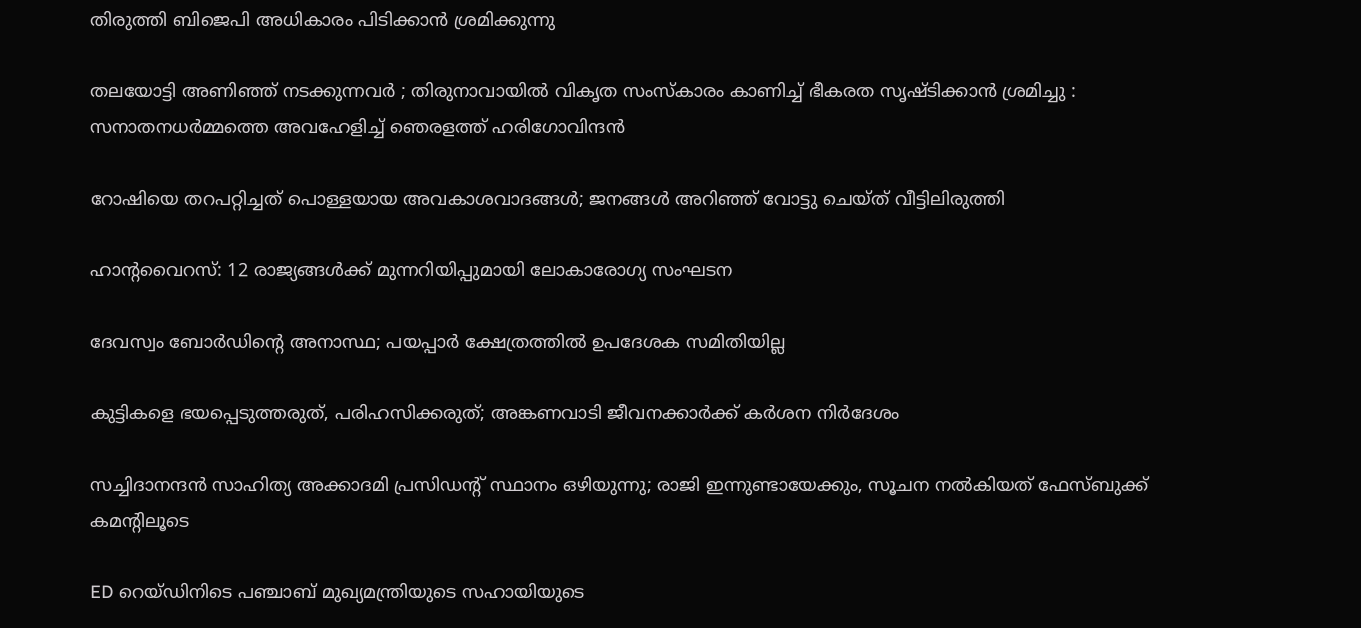തിരുത്തി ബിജെപി അധികാരം പിടിക്കാൻ ശ്രമിക്കുന്നു

തലയോട്ടി അണിഞ്ഞ് നടക്കുന്നവർ ; തിരുനാവായിൽ വികൃത സംസ്കാരം കാണിച്ച് ഭീകരത സൃഷ്ടിക്കാൻ ശ്രമിച്ചു : സനാതനധർമ്മത്തെ അവഹേളിച്ച് ഞെരളത്ത് ഹരിഗോവിന്ദൻ

റോഷിയെ തറപറ്റിച്ചത് പൊള്ളയായ അവകാശവാദങ്ങള്‍; ജനങ്ങള്‍ അറിഞ്ഞ് വോട്ടു ചെയ്ത് വീട്ടിലിരുത്തി

ഹാൻ്റവൈറസ്: 12 രാജ്യങ്ങൾക്ക് മുന്നറിയിപ്പുമായി ലോകാരോഗ്യ സംഘടന

ദേവസ്വം ബോര്‍ഡിന്റെ അനാസ്ഥ; പയപ്പാര്‍ ക്ഷേത്രത്തില്‍ ഉപദേശക സമിതിയില്ല

കുട്ടികളെ ഭയപ്പെടുത്തരുത്, പരിഹസിക്കരുത്; അങ്കണവാടി ജീവനക്കാർക്ക് കർശന നിർദേശം

സച്ചിദാനന്ദൻ സാഹിത്യ അക്കാദമി പ്രസിഡന്റ് സ്ഥാനം ഒഴിയുന്നു; രാജി ഇന്നുണ്ടായേക്കും, സൂചന നൽകിയത് ഫേസ്ബുക്ക് കമന്റിലൂടെ

ED റെയ്ഡിനിടെ പഞ്ചാബ് മുഖ്യമന്ത്രിയുടെ സഹായിയുടെ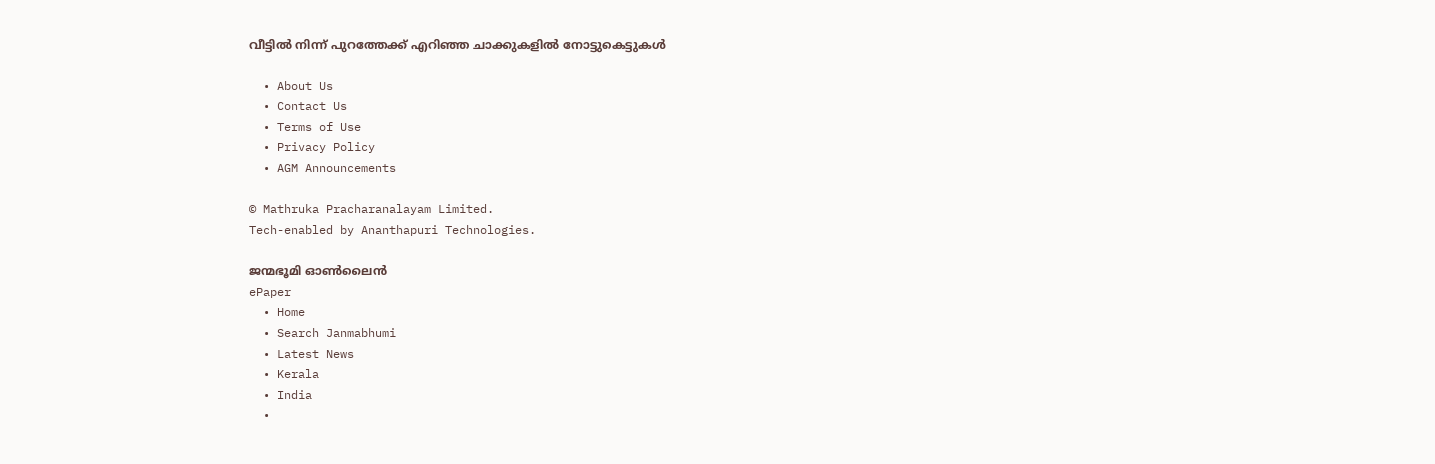വീട്ടിൽ നിന്ന് പുറത്തേക്ക് എറിഞ്ഞ ചാക്കുകളിൽ നോട്ടുകെട്ടുകൾ

  • About Us
  • Contact Us
  • Terms of Use
  • Privacy Policy
  • AGM Announcements

© Mathruka Pracharanalayam Limited.
Tech-enabled by Ananthapuri Technologies.

ജന്മഭൂമി ഓണ്‍ലൈന്‍
ePaper
  • Home
  • Search Janmabhumi
  • Latest News
  • Kerala
  • India
  •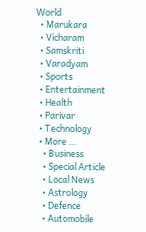World
  • Marukara
  • Vicharam
  • Samskriti
  • Varadyam
  • Sports
  • Entertainment
  • Health
  • Parivar
  • Technology
  • More …
    • Business
    • Special Article
    • Local News
    • Astrology
    • Defence
    • Automobile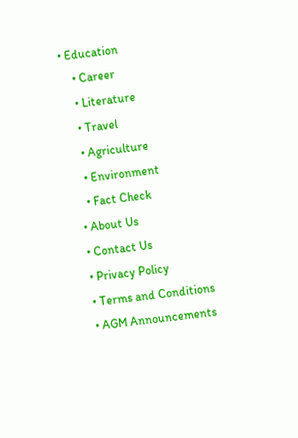• Education
    • Career
    • Literature
    • Travel
    • Agriculture
    • Environment
    • Fact Check
  • About Us
  • Contact Us
  • Privacy Policy
  • Terms and Conditions
  • AGM Announcements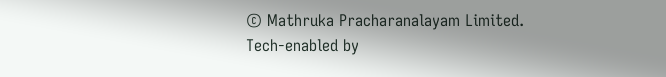© Mathruka Pracharanalayam Limited.
Tech-enabled by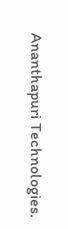Ananthapuri Technologies.